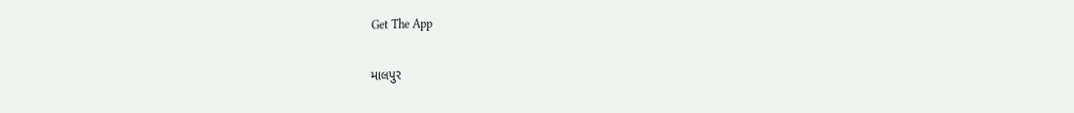Get The App

માલપુર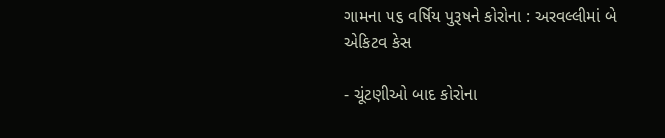ગામના ૫૬ વર્ષિય પુરૂષને કોરોના : અરવલ્લીમાં બે એકિટવ કેસ

- ચૂંટણીઓ બાદ કોરોના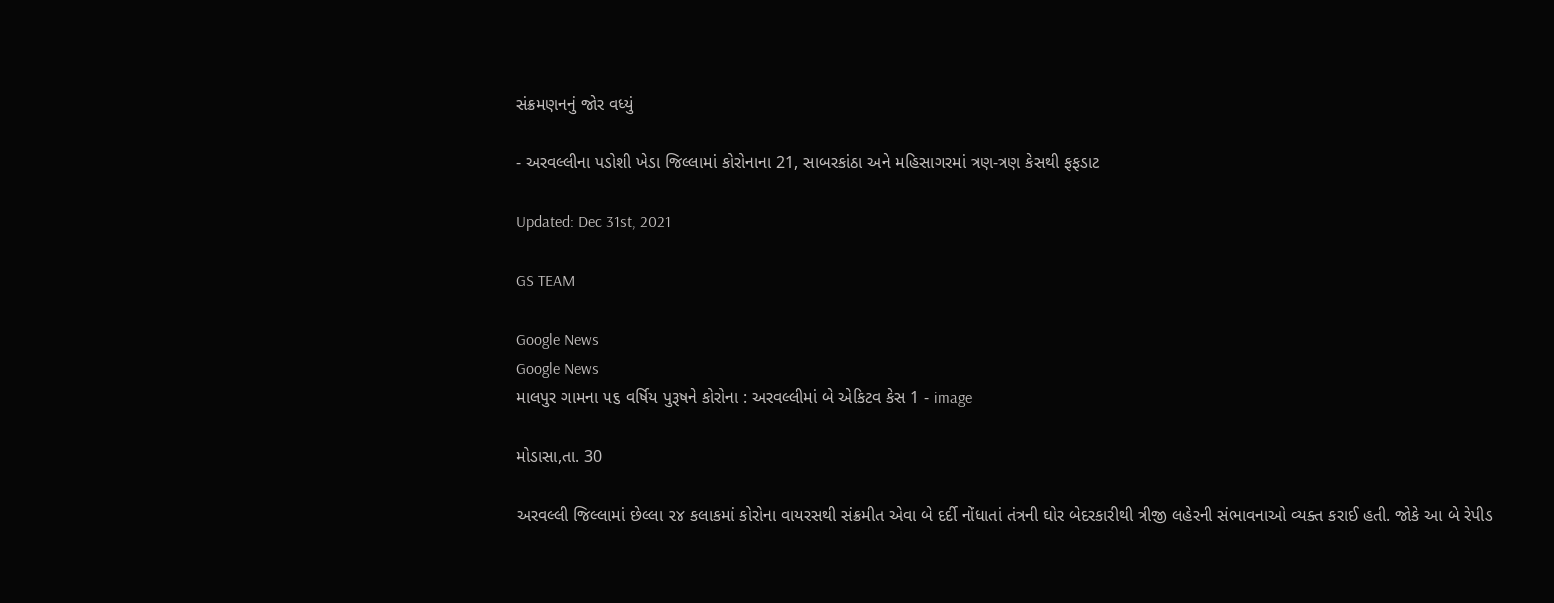સંક્રમણનનું જોર વધ્યું

- અરવલ્લીના પડોશી ખેડા જિલ્લામાં કોરોનાના 21, સાબરકાંઠા અને મહિસાગરમાં ત્રણ-ત્રણ કેસથી ફફડાટ

Updated: Dec 31st, 2021

GS TEAM

Google News
Google News
માલપુર ગામના ૫૬ વર્ષિય પુરૂષને કોરોના : અરવલ્લીમાં બે એકિટવ કેસ 1 - image

મોડાસા,તા. 30

અરવલ્લી જિલ્લામાં છેલ્લા ૨૪ કલાકમાં કોરોના વાયરસથી સંક્રમીત એવા બે દર્દી નોંધાતાં તંત્રની ઘોર બેદરકારીથી ત્રીજી લહેરની સંભાવનાઓ વ્યક્ત કરાઈ હતી. જોકે આ બે રેપીડ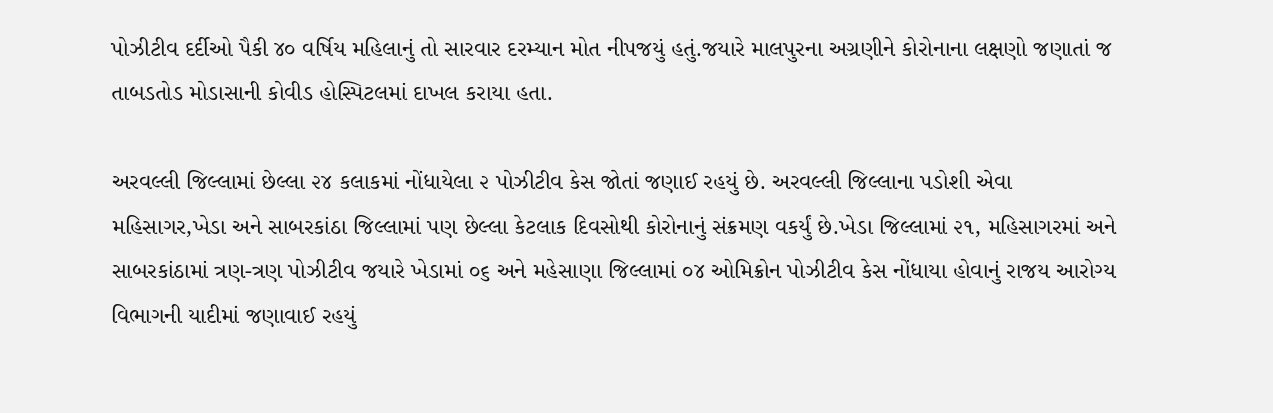પોઝીટીવ દર્દીઓ પૈકી ૪૦ વર્ષિય મહિલાનું તો સારવાર દરમ્યાન મોત નીપજયું હતું.જયારે માલપુરના અગ્રણીને કોરોનાના લક્ષણો જણાતાં જ તાબડતોડ મોડાસાની કોવીડ હોસ્પિટલમાં દાખલ કરાયા હતા.

અરવલ્લી જિલ્લામાં છેલ્લા ૨૪ કલાકમાં નોંધાયેલા ૨ પોઝીટીવ કેસ જોતાં જણાઈ રહયું છે. અરવલ્લી જિલ્લાના પડોશી એવા મહિસાગર,ખેડા અને સાબરકાંઠા જિલ્લામાં પણ છેલ્લા કેટલાક દિવસોથી કોરોનાનું સંક્રમણ વકર્યું છે.ખેડા જિલ્લામાં ૨૧, મહિસાગરમાં અને સાબરકાંઠામાં ત્રણ-ત્રણ પોઝીટીવ જયારે ખેડામાં ૦૬ અને મહેસાણા જિલ્લામાં ૦૪ ઓમિક્રોન પોઝીટીવ કેસ નોંધાયા હોવાનું રાજય આરોગ્ય વિભાગની યાદીમાં જણાવાઈ રહયું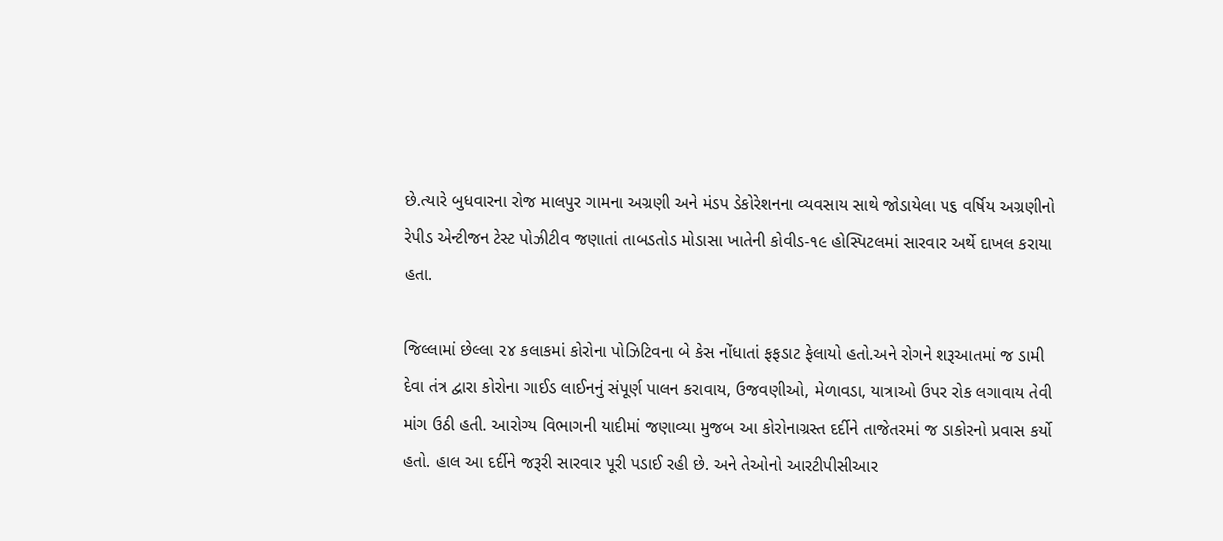છે.ત્યારે બુધવારના રોજ માલપુર ગામના અગ્રણી અને મંડપ ડેકોરેશનના વ્યવસાય સાથે જોડાયેલા ૫૬ વર્ષિય અગ્રણીનો રેપીડ એન્ટીજન ટેસ્ટ પોઝીટીવ જણાતાં તાબડતોડ મોડાસા ખાતેની કોવીડ-૧૯ હોસ્પિટલમાં સારવાર અર્થે દાખલ કરાયા હતા.

જિલ્લામાં છેલ્લા ૨૪ કલાકમાં કોરોના પોઝિટિવના બે કેસ નોંધાતાં ફફડાટ ફેલાયો હતો.અને રોગને શરૂઆતમાં જ ડામી દેવા તંત્ર દ્વારા કોરોના ગાઈડ લાઈનનું સંપૂર્ણ પાલન કરાવાય, ઉજવણીઓ, મેળાવડા, યાત્રાઓ ઉપર રોક લગાવાય તેવી માંગ ઉઠી હતી. આરોગ્ય વિભાગની યાદીમાં જણાવ્યા મુજબ આ કોરોનાગ્રસ્ત દર્દીને તાજેતરમાં જ ડાકોરનો પ્રવાસ કર્યો હતો. હાલ આ દર્દીને જરૂરી સારવાર પૂરી પડાઈ રહી છે. અને તેઓનો આરટીપીસીઆર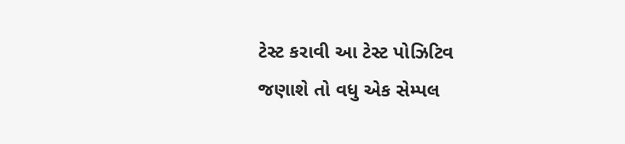ટેસ્ટ કરાવી આ ટેસ્ટ પોઝિટિવ જણાશે તો વધુ એક સેમ્પલ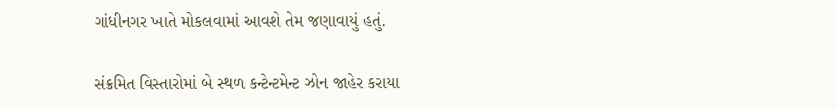ગાંધીનગર ખાતે મોકલવામાં આવશે તેમ જણાવાયું હતું.

સંક્રમિત વિસ્તારોમાં બે સ્થળ કન્ટેન્ટમેન્ટ ઝોન જાહેર કરાયા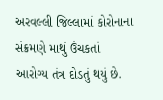અરવલ્લી જિલ્લામાં કોરોનાના સંક્રમણે માથું ઉંચકતાં આરોગ્ય તંત્ર દોડતું થયું છે.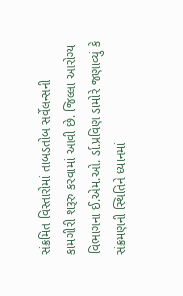સંક્રમિત વિસ્તારોમાં તાબડતોબ સર્વેલન્સની કામગીરી શરૂરુ કરવામાં આવી છે. જિલ્લા આરોગ્ય વિભાગના ઈ.એમ.ઓ. ર્ડા.પ્રવિણ ડામોરે જણાવ્યું કે સંક્રમણની સ્થિતિને ધ્યાનમાં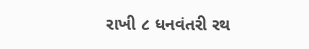રાખી ૮ ધનવંતરી રથ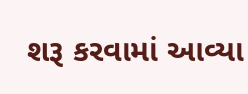શરૂ કરવામાં આવ્યા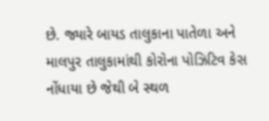છે. જ્યારે બાયડ તાલુકાના પાતેળા અને માલપુર તાલુકામાંથી કોરોના પોઝિટિવ કેસ નોંધાયા છે જેથી બે સ્થળ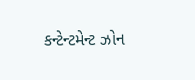કન્ટેન્ટમેન્ટ ઝોન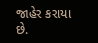જાહેર કરાયા છે.